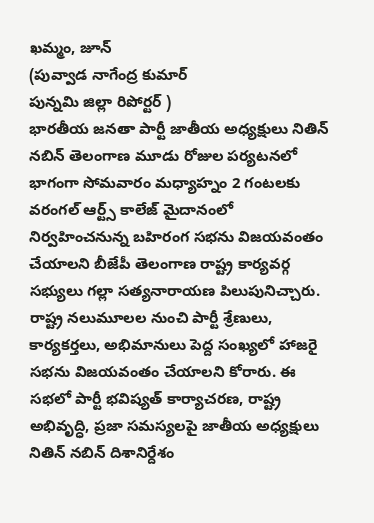ఖమ్మం, జూన్
(పువ్వాడ నాగేంద్ర కుమార్
పున్నమి జిల్లా రిపోర్టర్ )
భారతీయ జనతా పార్టీ జాతీయ అధ్యక్షులు నితిన్ నబిన్ తెలంగాణ మూడు రోజుల పర్యటనలో భాగంగా సోమవారం మధ్యాహ్నం 2 గంటలకు వరంగల్ ఆర్ట్స్ కాలేజ్ మైదానంలో నిర్వహించనున్న బహిరంగ సభను విజయవంతం చేయాలని బీజేపీ తెలంగాణ రాష్ట్ర కార్యవర్గ సభ్యులు గల్లా సత్యనారాయణ పిలుపునిచ్చారు. రాష్ట్ర నలుమూలల నుంచి పార్టీ శ్రేణులు, కార్యకర్తలు, అభిమానులు పెద్ద సంఖ్యలో హాజరై సభను విజయవంతం చేయాలని కోరారు. ఈ సభలో పార్టీ భవిష్యత్ కార్యాచరణ, రాష్ట్ర అభివృద్ధి, ప్రజా సమస్యలపై జాతీయ అధ్యక్షులు నితిన్ నబిన్ దిశానిర్దేశం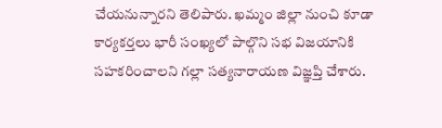చేయనున్నారని తెలిపారు. ఖమ్మం జిల్లా నుంచి కూడా కార్యకర్తలు భారీ సంఖ్యలో పాల్గొని సభ విజయానికి సహకరించాలని గల్లా సత్యనారాయణ విజ్ఞప్తి చేశారు.